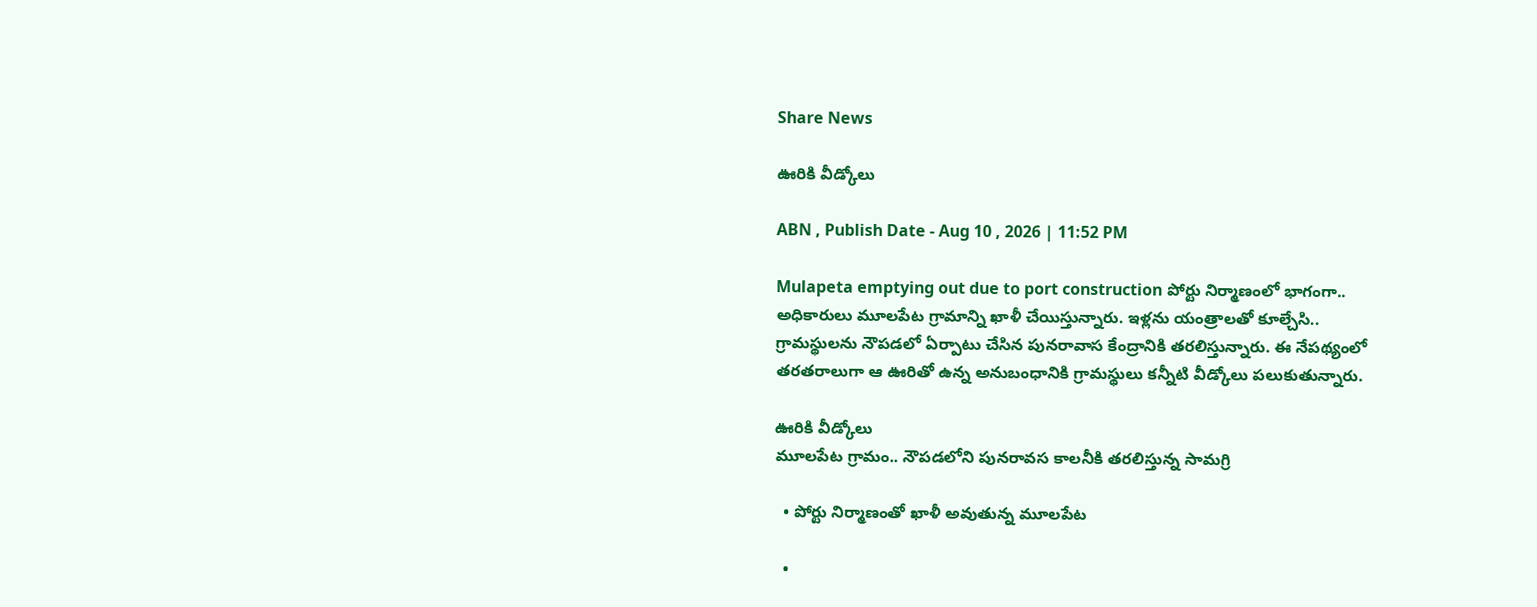Share News

ఊరికి వీడ్కోలు

ABN , Publish Date - Aug 10 , 2026 | 11:52 PM

Mulapeta emptying out due to port construction పోర్టు నిర్మాణంలో భాగంగా.. అధికారులు మూలపేట గ్రామాన్ని ఖాళీ చేయిస్తున్నారు. ఇళ్లను యంత్రాలతో కూల్చేసి.. గ్రామస్థులను నౌపడలో ఏర్పాటు చేసిన పునరావాస కేంద్రానికి తరలిస్తున్నారు. ఈ నేపథ్యంలో తరతరాలుగా ఆ ఊరితో ఉన్న అనుబంధానికి గ్రామస్థులు కన్నీటి వీడ్కోలు పలుకుతున్నారు.

ఊరికి వీడ్కోలు
మూలపేట గ్రామం.. నౌపడలోని పునరావస కాలనీకి తరలిస్తున్న సామగ్రి

  • పోర్టు నిర్మాణంతో ఖాళీ అవుతున్న మూలపేట

  •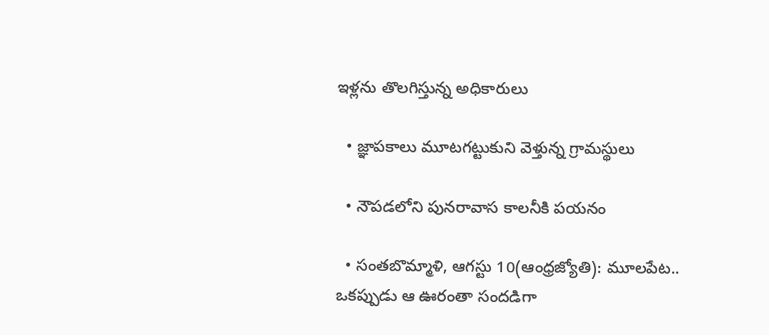ఇళ్లను తొలగిస్తున్న అధికారులు

  • జ్ఞాపకాలు మూటగట్టుకుని వెళ్తున్న గ్రామస్థులు

  • నౌపడలోని పునరావాస కాలనీకి పయనం

  • సంతబొమ్మాళి, ఆగస్టు 10(ఆంధ్రజ్యోతి): మూలపేట.. ఒకప్పుడు ఆ ఊరంతా సందడిగా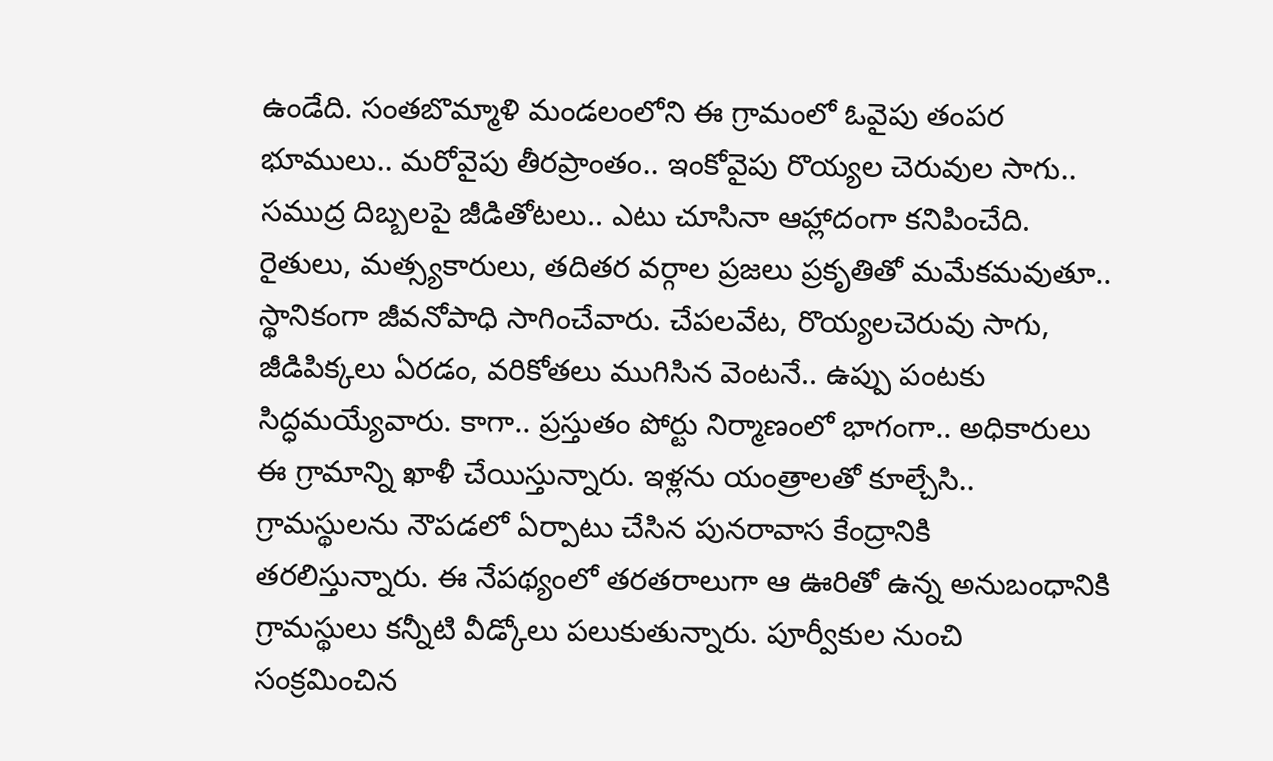ఉండేది. సంతబొమ్మాళి మండలంలోని ఈ గ్రామంలో ఓవైపు తంపర భూములు.. మరోవైపు తీరప్రాంతం.. ఇంకోవైపు రొయ్యల చెరువుల సాగు.. సముద్ర దిబ్బలపై జీడితోటలు.. ఎటు చూసినా ఆహ్లాదంగా కనిపించేది. రైతులు, మత్స్యకారులు, తదితర వర్గాల ప్రజలు ప్రకృతితో మమేకమవుతూ.. స్థానికంగా జీవనోపాధి సాగించేవారు. చేపలవేట, రొయ్యలచెరువు సాగు, జీడిపిక్కలు ఏరడం, వరికోతలు ముగిసిన వెంటనే.. ఉప్పు పంటకు సిద్ధమయ్యేవారు. కాగా.. ప్రస్తుతం పోర్టు నిర్మాణంలో భాగంగా.. అధికారులు ఈ గ్రామాన్ని ఖాళీ చేయిస్తున్నారు. ఇళ్లను యంత్రాలతో కూల్చేసి.. గ్రామస్థులను నౌపడలో ఏర్పాటు చేసిన పునరావాస కేంద్రానికి తరలిస్తున్నారు. ఈ నేపథ్యంలో తరతరాలుగా ఆ ఊరితో ఉన్న అనుబంధానికి గ్రామస్థులు కన్నీటి వీడ్కోలు పలుకుతున్నారు. పూర్వీకుల నుంచి సంక్రమించిన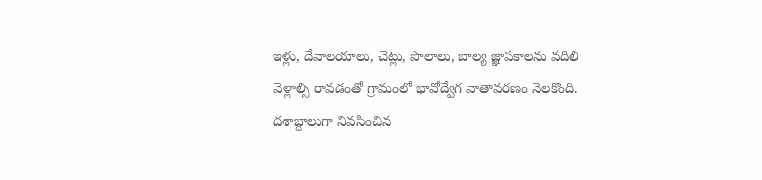ఇళ్లు, దేవాలయాలు, చెట్లు, పొలాలు, బాల్య జ్ఞాపకాలను వదిలి వెళ్లాల్సి రావడంతో గ్రామంలో భావోద్వేగ వాతావరణం నెలకొంది. దశాబ్దాలుగా నివసించిన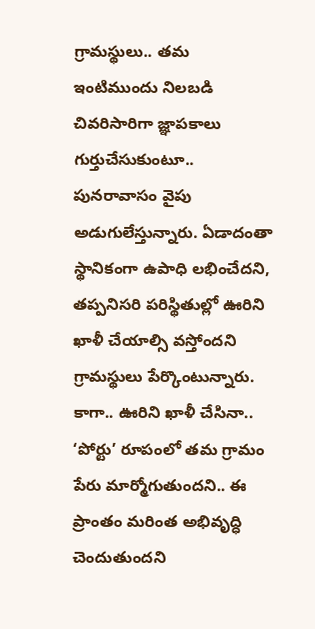గ్రామస్థులు.. తమ ఇంటిముందు నిలబడి చివరిసారిగా జ్ఞాపకాలు గుర్తుచేసుకుంటూ.. పునరావాసం వైపు అడుగులేస్తున్నారు. ఏడాదంతా స్థానికంగా ఉపాధి లభించేదని, తప్పనిసరి పరిస్థితుల్లో ఊరిని ఖాళీ చేయాల్సి వస్తోందని గ్రామస్థులు పేర్కొంటున్నారు. కాగా.. ఊరిని ఖాళీ చేసినా.. ‘పోర్టు’ రూపంలో తమ గ్రామం పేరు మార్మోగుతుందని.. ఈ ప్రాంతం మరింత అభివృద్ధి చెందుతుందని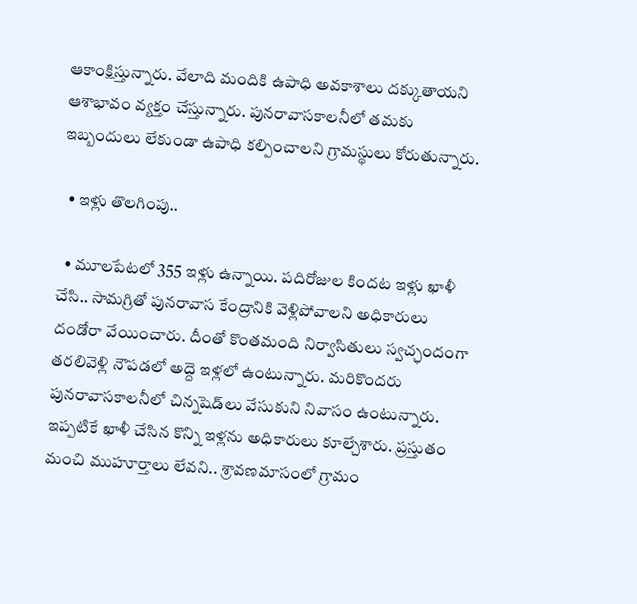ఆకాంక్షిస్తున్నారు. వేలాది మందికి ఉపాధి అవకాశాలు దక్కుతాయని ఆశాభావం వ్యక్తం చేస్తున్నారు. పునరావాసకాలనీలో తమకు ఇబ్బందులు లేకుండా ఉపాధి కల్పించాలని గ్రామస్థులు కోరుతున్నారు.

  • ఇళ్లు తొలగింపు..

  • మూలపేటలో 355 ఇళ్లు ఉన్నాయి. పదిరోజుల కిందట ఇళ్లు ఖాళీ చేసి.. సామగ్రితో పునరావాస కేంద్రానికి వెళ్లిపోవాలని అధికారులు దండోరా వేయించారు. దీంతో కొంతమంది నిర్వాసితులు స్వచ్ఛందంగా తరలివెళ్లి నౌపడలో అద్దె ఇళ్లలో ఉంటున్నారు. మరికొందరు పునరావాసకాలనీలో చిన్నషెడ్‌లు వేసుకుని నివాసం ఉంటున్నారు. ఇప్పటికే ఖాళీ చేసిన కొన్ని ఇళ్లను అధికారులు కూల్చేశారు. ప్రస్తుతం మంచి ముహూర్తాలు లేవని.. శ్రావణమాసంలో గ్రామం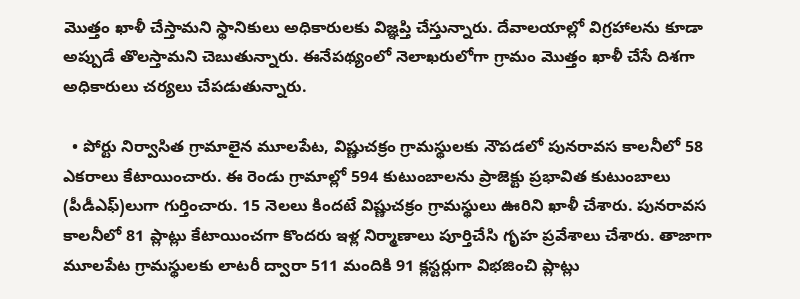మొత్తం ఖాళీ చేస్తామని స్థానికులు అధికారులకు విజ్ఞప్తి చేస్తున్నారు. దేవాలయాల్లో విగ్రహాలను కూడా అప్పుడే తొలస్తామని చెబుతున్నారు. ఈనేపథ్యంలో నెలాఖరులోగా గ్రామం మొత్తం ఖాళీ చేసే దిశగా అధికారులు చర్యలు చేపడుతున్నారు.

  • పోర్టు నిర్వాసిత గ్రామాలైన మూలపేట, విష్ణుచక్రం గ్రామస్థులకు నౌపడలో పునరావస కాలనీలో 58 ఎకరాలు కేటాయించారు. ఈ రెండు గ్రామాల్లో 594 కుటుంబాలను ప్రాజెక్టు ప్రభావిత కుటుంబాలు (పీడీఎఫ్‌)లుగా గుర్తించారు. 15 నెలలు కిందటే విష్ణుచక్రం గ్రామస్థులు ఊరిని ఖాళీ చేశారు. పునరావస కాలనీలో 81 ప్లాట్లు కేటాయించగా కొందరు ఇళ్ల నిర్మాణాలు పూర్తిచేసి గృహ ప్రవేశాలు చేశారు. తాజాగా మూలపేట గ్రామస్థులకు లాటరీ ద్వారా 511 మందికి 91 క్లస్టర్లుగా విభజించి ప్లాట్లు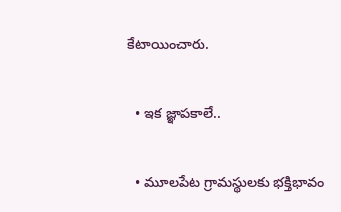కేటాయించారు.

  • ఇక జ్ఞాపకాలే..

  • మూలపేట గ్రామస్థులకు భక్తిభావం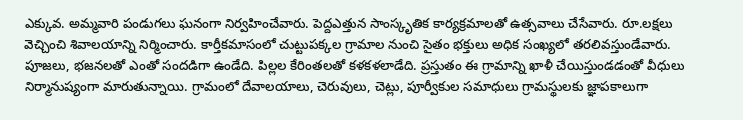ఎక్కువ. అమ్మవారి పండుగలు ఘనంగా నిర్వహించేవారు. పెద్దఎత్తున సాంస్కృతిక కార్యక్రమాలతో ఉత్సవాలు చేసేవారు. రూ.లక్షలు వెచ్చించి శివాలయాన్ని నిర్మించారు. కార్తీకమాసంలో చుట్టుపక్కల గ్రామాల నుంచి సైతం భక్తులు అధిక సంఖ్యలో తరలివస్తుండేవారు. పూజలు, భజనలతో ఎంతో సందడిగా ఉండేది. పిల్లల కేరింతలతో కళకళలాడేది. ప్రస్తుతం ఈ గ్రామాన్ని ఖాళీ చేయిస్తుండడంతో వీధులు నిర్మానుష్యంగా మారుతున్నాయి. గ్రామంలో దేవాలయాలు, చెరువులు, చెట్లు, పూర్వీకుల సమాధులు గ్రామస్థులకు జ్ఞాపకాలుగా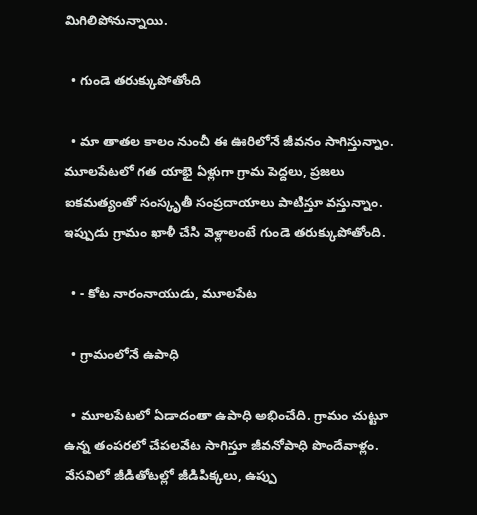మిగిలిపోనున్నాయి.

  • గుండె తరుక్కుపోతోంది

  • మా తాతల కాలం నుంచీ ఈ ఊరిలోనే జీవనం సాగిస్తున్నాం. మూలపేటలో గత యాభై ఏళ్లుగా గ్రామ పెద్దలు, ప్రజలు ఐకమత్యంతో సంస్కృతీ సంప్రదాయాలు పాటిస్తూ వస్తున్నాం. ఇప్పుడు గ్రామం ఖాళీ చేసి వెళ్లాలంటే గుండె తరుక్కుపోతోంది.

  • - కోట నారంనాయుడు, మూలపేట

  • గ్రామంలోనే ఉపాధి

  • మూలపేటలో ఏడాదంతా ఉపాధి అభించేది. గ్రామం చుట్టూ ఉన్న తంపరలో చేపలవేట సాగిస్తూ జీవనోపాధి పొందేవాళ్లం. వేసవిలో జీడితోటల్లో జీడిపిక్కలు, ఉప్పు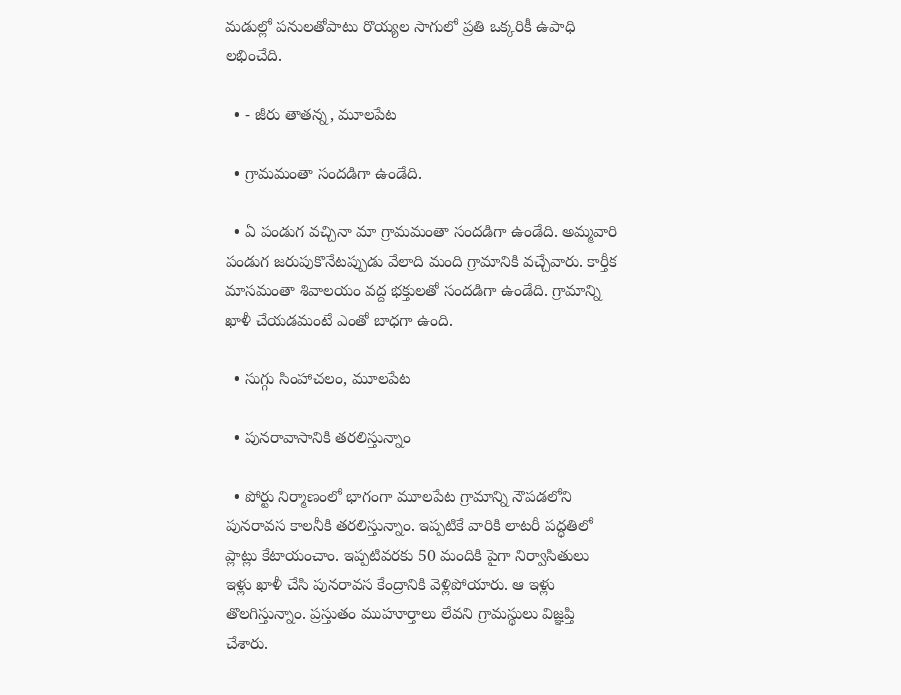మడుల్లో పనులతోపాటు రొయ్యల సాగులో ప్రతి ఒక్కరికీ ఉపాధి లభించేది.

  • - జీరు తాతన్న, మూలపేట

  • గ్రామమంతా సందడిగా ఉండేది.

  • ఏ పండుగ వచ్చినా మా గ్రామమంతా సందడిగా ఉండేది. అమ్మవారి పండుగ జరుపుకొనేటప్పుడు వేలాది మంది గ్రామానికి వచ్చేవారు. కార్తీక మాసమంతా శివాలయం వద్ద భక్తులతో సందడిగా ఉండేది. గ్రామాన్ని ఖాళీ చేయడమంటే ఎంతో బాధగా ఉంది.

  • సుగ్గు సింహాచలం, మూలపేట

  • పునరావాసానికి తరలిస్తున్నాం

  • పోర్టు నిర్మాణంలో భాగంగా మూలపేట గ్రామాన్ని నౌపడలోని పునరావస కాలనీకి తరలిస్తున్నాం. ఇప్పటికే వారికి లాటరీ పద్ధతిలో ప్లాట్లు కేటాయంచాం. ఇప్పటివరకు 50 మందికి పైగా నిర్వాసితులు ఇళ్లు ఖాళీ చేసి పునరావస కేంద్రానికి వెళ్లిపోయారు. ఆ ఇళ్లు తొలగిస్తున్నాం. ప్రస్తుతం ముహూర్తాలు లేవని గ్రామస్థులు విజ్ఞప్తి చేశారు.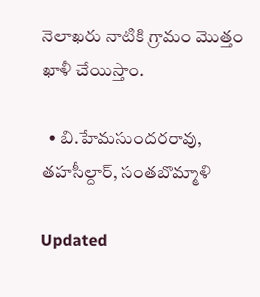నెలాఖరు నాటికి గ్రామం మొత్తం ఖాళీ చేయిస్తాం.

  • బి.హేమసుందరరావు, తహసీల్దార్‌, సంతబొమ్మాళి

Updated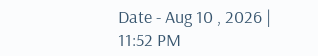Date - Aug 10 , 2026 | 11:52 PM